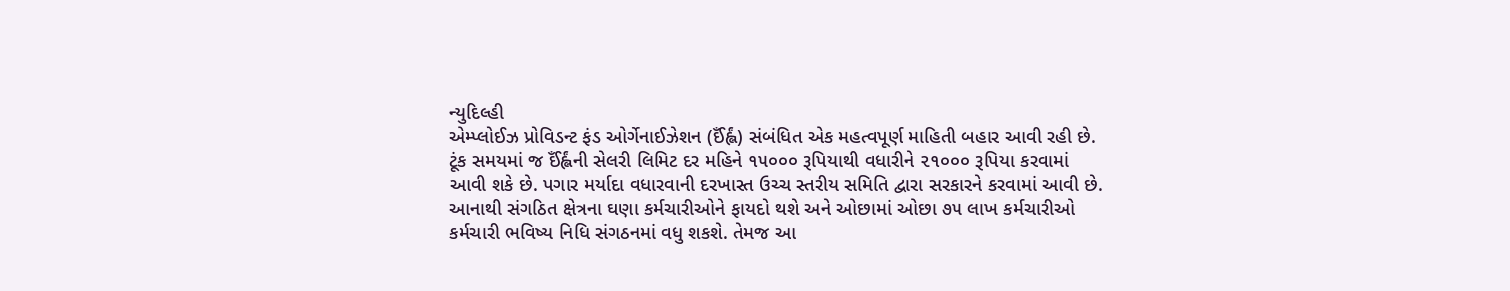ન્યુદિલ્હી
એમ્પ્લોઈઝ પ્રોવિડન્ટ ફંડ ઓર્ગેનાઈઝેશન (ઈઁર્હ્લં) સંબંધિત એક મહત્વપૂર્ણ માહિતી બહાર આવી રહી છે. ટૂંક સમયમાં જ ઈઁર્હ્લંની સેલરી લિમિટ દર મહિને ૧૫૦૦૦ રૂપિયાથી વધારીને ૨૧૦૦૦ રૂપિયા કરવામાં આવી શકે છે. પગાર મર્યાદા વધારવાની દરખાસ્ત ઉચ્ચ સ્તરીય સમિતિ દ્વારા સરકારને કરવામાં આવી છે. આનાથી સંગઠિત ક્ષેત્રના ઘણા કર્મચારીઓને ફાયદો થશે અને ઓછામાં ઓછા ૭૫ લાખ કર્મચારીઓ કર્મચારી ભવિષ્ય નિધિ સંગઠનમાં વધુ શકશે. તેમજ આ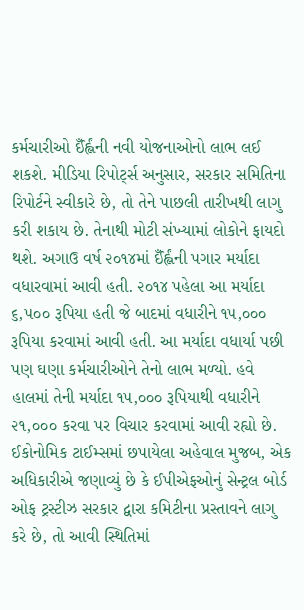કર્મચારીઓ ઈઁર્હ્લંની નવી યોજનાઓનો લાભ લઈ શકશે. મીડિયા રિપોર્ટ્સ અનુસાર, સરકાર સમિતિના રિપોર્ટને સ્વીકારે છે, તો તેને પાછલી તારીખથી લાગુ કરી શકાય છે. તેનાથી મોટી સંખ્યામાં લોકોને ફાયદો થશે. અગાઉ વર્ષ ૨૦૧૪માં ઈઁર્હ્લંની પગાર મર્યાદા વધારવામાં આવી હતી. ૨૦૧૪ પહેલા આ મર્યાદા ૬,૫૦૦ રૂપિયા હતી જે બાદમાં વધારીને ૧૫,૦૦૦ રૂપિયા કરવામાં આવી હતી. આ મર્યાદા વધાર્યા પછી પણ ઘણા કર્મચારીઓને તેનો લાભ મળ્યો. હવે હાલમાં તેની મર્યાદા ૧૫,૦૦૦ રૂપિયાથી વધારીને ૨૧,૦૦૦ કરવા પર વિચાર કરવામાં આવી રહ્યો છે. ઈકોનોમિક ટાઈમ્સમાં છપાયેલા અહેવાલ મુજબ, એક અધિકારીએ જણાવ્યું છે કે ઈપીએફઓનું સેન્ટ્રલ બોર્ડ ઓફ ટ્રસ્ટીઝ સરકાર દ્વારા કમિટીના પ્રસ્તાવને લાગુ કરે છે, તો આવી સ્થિતિમાં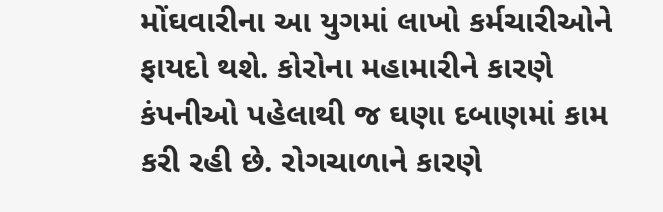મોંઘવારીના આ યુગમાં લાખો કર્મચારીઓને ફાયદો થશે. કોરોના મહામારીને કારણે કંપનીઓ પહેલાથી જ ઘણા દબાણમાં કામ કરી રહી છે. રોગચાળાને કારણે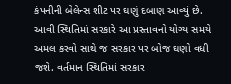કંપનીની બેલેન્સ શીટ પર ઘણું દબાણ આવ્યું છે. આવી સ્થિતિમાં સરકારે આ પ્રસ્તાવનો યોગ્ય સમયે અમલ કરવો સાથે જ સરકાર પર બોજ ઘણો વધી જશે. વર્તમાન સ્થિતિમાં સરકાર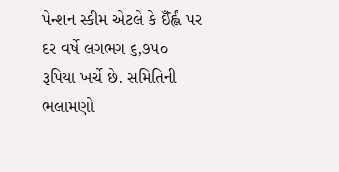પેન્શન સ્કીમ એટલે કે ઈઁર્હ્લં પર દર વર્ષે લગભગ ૬,૭૫૦ રૂપિયા ખર્ચે છે. સમિતિની ભલામણો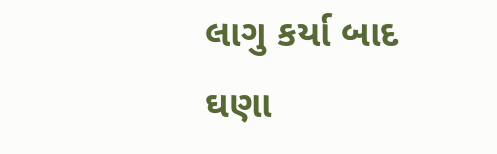લાગુ કર્યા બાદ ઘણા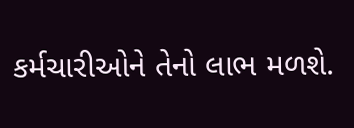કર્મચારીઓને તેનો લાભ મળશે.